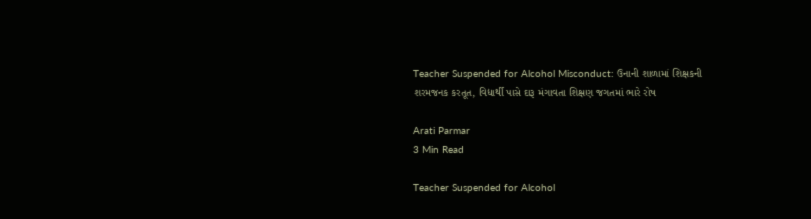Teacher Suspended for Alcohol Misconduct: ઉનાની શાળામાં શિક્ષકની શરમજનક કરતૂત, વિદ્યાર્થી પાસે દારૂ મંગાવતા શિક્ષણ જગતમાં ભારે રોષ

Arati Parmar
3 Min Read

Teacher Suspended for Alcohol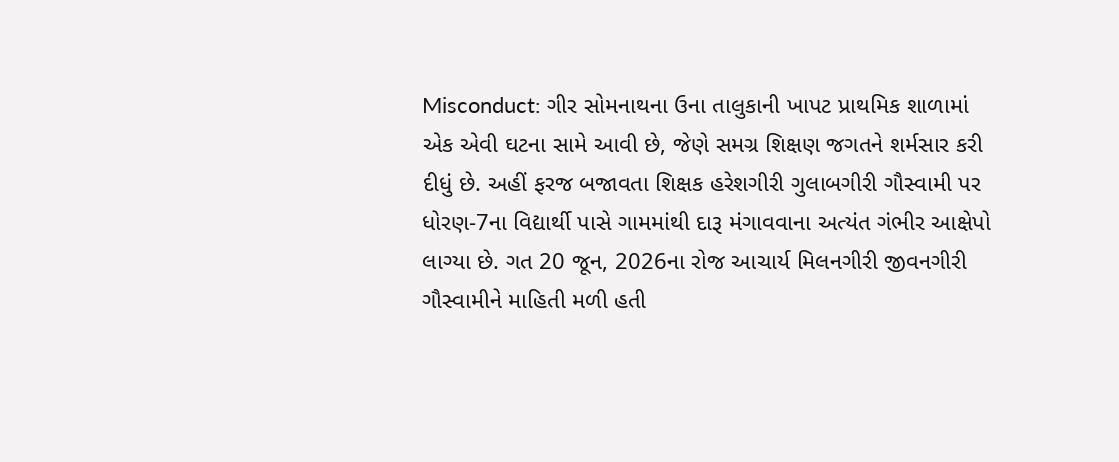Misconduct: ગીર સોમનાથના ઉના તાલુકાની ખાપટ પ્રાથમિક શાળામાં એક એવી ઘટના સામે આવી છે, જેણે સમગ્ર શિક્ષણ જગતને શર્મસાર કરી દીધું છે. અહીં ફરજ બજાવતા શિક્ષક હરેશગીરી ગુલાબગીરી ગૌસ્વામી પર ધોરણ-7ના વિદ્યાર્થી પાસે ગામમાંથી દારૂ મંગાવવાના અત્યંત ગંભીર આક્ષેપો લાગ્યા છે. ગત 20 જૂન, 2026ના રોજ આચાર્ય મિલનગીરી જીવનગીરી ગૌસ્વામીને માહિતી મળી હતી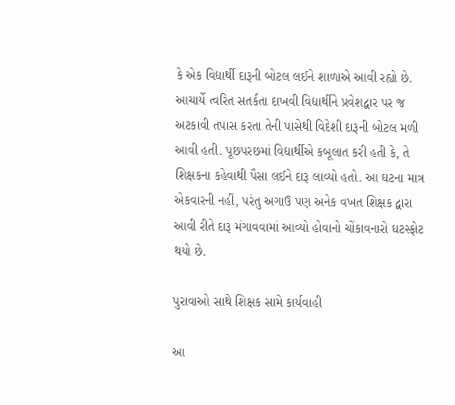કે એક વિદ્યાર્થી દારૂની બોટલ લઈને શાળાએ આવી રહ્યો છે. આચાર્યે ત્વરિત સતર્કતા દાખવી વિદ્યાર્થીને પ્રવેશદ્વાર પર જ અટકાવી તપાસ કરતા તેની પાસેથી વિદેશી દારૂની બોટલ મળી આવી હતી. પૂછપરછમાં વિદ્યાર્થીએ કબૂલાત કરી હતી કે, તે શિક્ષકના કહેવાથી પૈસા લઈને દારૂ લાવ્યો હતો. આ ઘટના માત્ર એકવારની નહીં, પરંતુ અગાઉ પણ અનેક વખત શિક્ષક દ્વારા આવી રીતે દારૂ મંગાવવામાં આવ્યો હોવાનો ચોંકાવનારો ઘટસ્ફોટ થયો છે.

પુરાવાઓ સાથે શિક્ષક સામે કાર્યવાહી

આ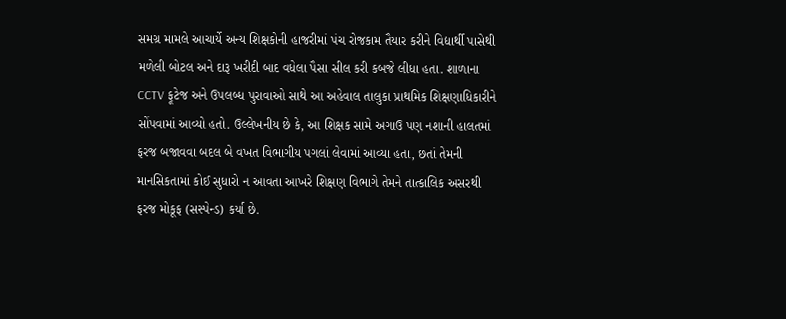સમગ્ર મામલે આચાર્યે અન્ય શિક્ષકોની હાજરીમાં પંચ રોજકામ તૈયાર કરીને વિદ્યાર્થી પાસેથી મળેલી બોટલ અને દારૂ ખરીદી બાદ વધેલા પૈસા સીલ કરી કબજે લીધા હતા. શાળાના CCTV ફૂટેજ અને ઉપલબ્ધ પુરાવાઓ સાથે આ અહેવાલ તાલુકા પ્રાથમિક શિક્ષણાધિકારીને સોંપવામાં આવ્યો હતો. ઉલ્લેખનીય છે કે, આ શિક્ષક સામે અગાઉ પણ નશાની હાલતમાં ફરજ બજાવવા બદલ બે વખત વિભાગીય પગલાં લેવામાં આવ્યા હતા, છતાં તેમની માનસિકતામાં કોઈ સુધારો ન આવતા આખરે શિક્ષણ વિભાગે તેમને તાત્કાલિક અસરથી ફરજ મોકૂફ (સસ્પેન્ડ) કર્યા છે.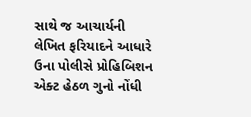સાથે જ આચાર્યની લેખિત ફરિયાદને આધારે ઉના પોલીસે પ્રોહિબિશન એક્ટ હેઠળ ગુનો નોંધી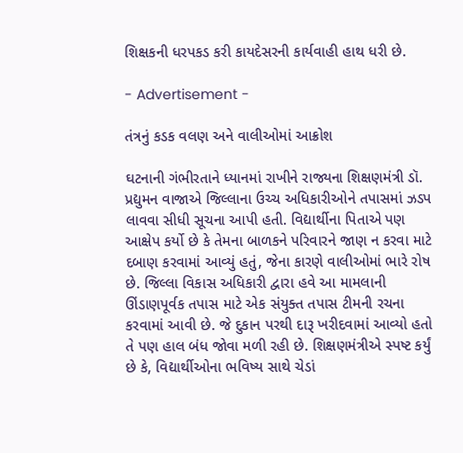શિક્ષકની ધરપકડ કરી કાયદેસરની કાર્યવાહી હાથ ધરી છે.

- Advertisement -

તંત્રનું કડક વલણ અને વાલીઓમાં આક્રોશ

ઘટનાની ગંભીરતાને ધ્યાનમાં રાખીને રાજ્યના શિક્ષણમંત્રી ડૉ. પ્રદ્યુમન વાજાએ જિલ્લાના ઉચ્ચ અધિકારીઓને તપાસમાં ઝડપ લાવવા સીધી સૂચના આપી હતી. વિદ્યાર્થીના પિતાએ પણ આક્ષેપ કર્યો છે કે તેમના બાળકને પરિવારને જાણ ન કરવા માટે દબાણ કરવામાં આવ્યું હતું, જેના કારણે વાલીઓમાં ભારે રોષ છે. જિલ્લા વિકાસ અધિકારી દ્વારા હવે આ મામલાની ઊંડાણપૂર્વક તપાસ માટે એક સંયુક્ત તપાસ ટીમની રચના કરવામાં આવી છે. જે દુકાન પરથી દારૂ ખરીદવામાં આવ્યો હતો તે પણ હાલ બંધ જોવા મળી રહી છે. શિક્ષણમંત્રીએ સ્પષ્ટ કર્યું છે કે, વિદ્યાર્થીઓના ભવિષ્ય સાથે ચેડાં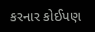કરનાર કોઈપણ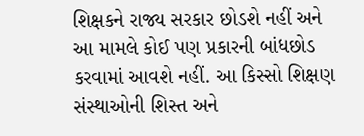શિક્ષકને રાજ્ય સરકાર છોડશે નહીં અને આ મામલે કોઈ પણ પ્રકારની બાંધછોડ કરવામાં આવશે નહીં. આ કિસ્સો શિક્ષણ સંસ્થાઓની શિસ્ત અને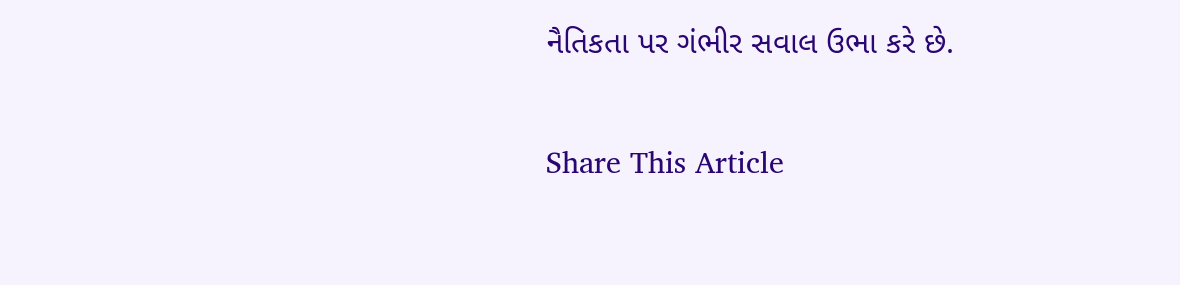નૈતિકતા પર ગંભીર સવાલ ઉભા કરે છે.

Share This Article